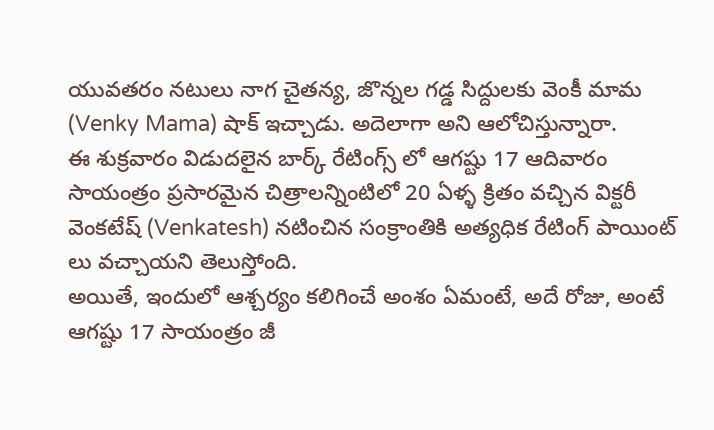యువతరం నటులు నాగ చైతన్య, జొన్నల గడ్డ సిద్దులకు వెంకీ మామ (Venky Mama) షాక్ ఇచ్చాడు. అదెలాగా అని ఆలోచిస్తున్నారా.
ఈ శుక్రవారం విడుదలైన బార్క్ రేటింగ్స్ లో ఆగష్టు 17 ఆదివారం సాయంత్రం ప్రసారమైన చిత్రాలన్నింటిలో 20 ఏళ్ళ క్రితం వచ్చిన విక్టరీ వెంకటేష్ (Venkatesh) నటించిన సంక్రాంతికి అత్యధిక రేటింగ్ పాయింట్ లు వచ్చాయని తెలుస్తోంది.
అయితే, ఇందులో ఆశ్చర్యం కలిగించే అంశం ఏమంటే, అదే రోజు, అంటే ఆగష్టు 17 సాయంత్రం జీ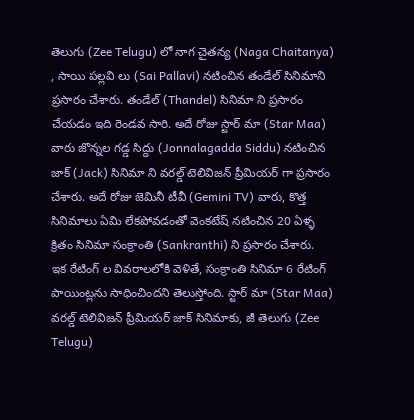తెలుగు (Zee Telugu) లో నాగ చైతన్య (Naga Chaitanya) , సాయి పల్లవి లు (Sai Pallavi) నటించిన తండేల్ సినిమాని ప్రసారం చేశారు. తండేల్ (Thandel) సినిమా ని ప్రసారం చేయడం ఇది రెండవ సారి. అదే రోజు స్టార్ మా (Star Maa) వారు జొన్నల గడ్డ సిద్దు (Jonnalagadda Siddu) నటించిన జాక్ (Jack) సినిమా ని వరల్డ్ టెలివిజన్ ప్రీమియర్ గా ప్రసారం చేశారు. అదే రోజు జెమినీ టీవీ (Gemini TV) వారు, కొత్త సినిమాలు ఏమి లేకపోవడంతో వెంకటేష్ నటించిన 20 ఏళ్ళ క్రితం సినిమా సంక్రాంతి (Sankranthi) ని ప్రసారం చేశారు.
ఇక రేటింగ్ ల వివరాలలోకి వెళితే, సంక్రాంతి సినిమా 6 రేటింగ్ పాయింట్లను సాధించిందని తెలుస్తోంది. స్టార్ మా (Star Maa) వరల్డ్ టెలివిజన్ ప్రీమియర్ జాక్ సినిమాకు, జీ తెలుగు (Zee Telugu)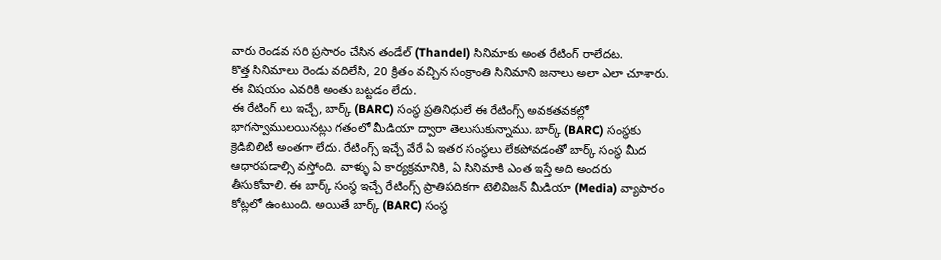వారు రెండవ సరి ప్రసారం చేసిన తండేల్ (Thandel) సినిమాకు అంత రేటింగ్ రాలేదట.
కొత్త సినిమాలు రెండు వదిలేసి, 20 క్రితం వచ్చిన సంక్రాంతి సినిమాని జనాలు అలా ఎలా చూశారు. ఈ విషయం ఎవరికి అంతు బట్టడం లేదు.
ఈ రేటింగ్ లు ఇచ్చే, బార్క్ (BARC) సంస్థ ప్రతినిధులే ఈ రేటింగ్స్ అవకతవకల్లో భాగస్వాములయినట్లు గతంలో మీడియా ద్వారా తెలుసుకున్నాము. బార్క్ (BARC) సంస్థకు క్రెడిబిలిటీ అంతగా లేదు. రేటింగ్స్ ఇచ్చే వేరే ఏ ఇతర సంస్థలు లేకపోవడంతో బార్క్ సంస్థ మీద ఆధారపడాల్సి వస్తోంది. వాళ్ళు ఏ కార్యక్రమానికి, ఏ సినిమాకి ఎంత ఇస్తే అది అందరు తీసుకోవాలి. ఈ బార్క్ సంస్థ ఇచ్చే రేటింగ్స్ ప్రాతిపదికగా టెలివిజన్ మీడియా (Media) వ్యాపారం కోట్లలో ఉంటుంది. అయితే బార్క్ (BARC) సంస్థ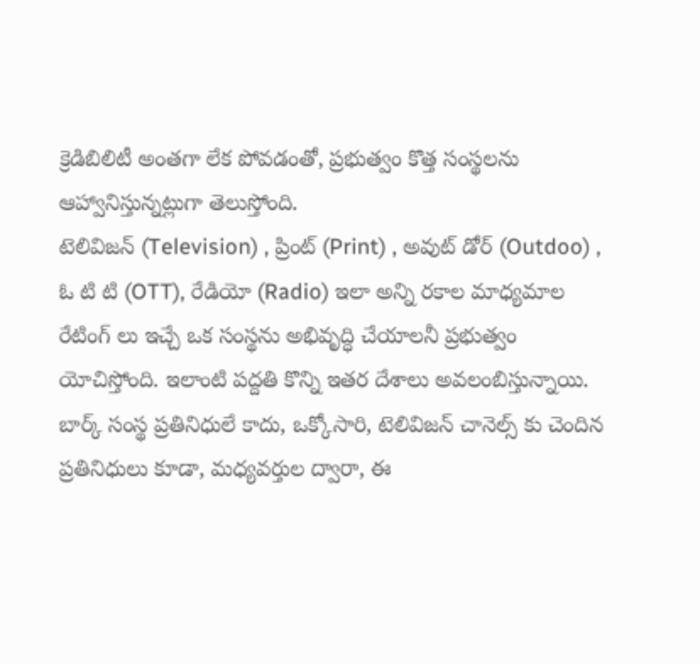క్రెడిబిలిటీ అంతగా లేక పోవడంతో, ప్రభుత్వం కొత్త సంస్థలను ఆహ్వానిస్తున్నట్లుగా తెలుస్తోంది.
టెలివిజన్ (Television) , ప్రింట్ (Print) , అవుట్ డోర్ (Outdoo) , ఓ టి టి (OTT), రేడియో (Radio) ఇలా అన్ని రకాల మాధ్యమాల రేటింగ్ లు ఇచ్చే ఒక సంస్థను అభివృద్ధి చేయాలనీ ప్రభుత్వం యోచిస్తోంది. ఇలాంటి పద్దతి కొన్ని ఇతర దేశాలు అవలంబిస్తున్నాయి.
బార్క్ సంస్థ ప్రతినిధులే కాదు, ఒక్కోసారి, టెలివిజన్ చానెల్స్ కు చెందిన ప్రతినిధులు కూడా, మధ్యవర్తుల ద్వారా, ఈ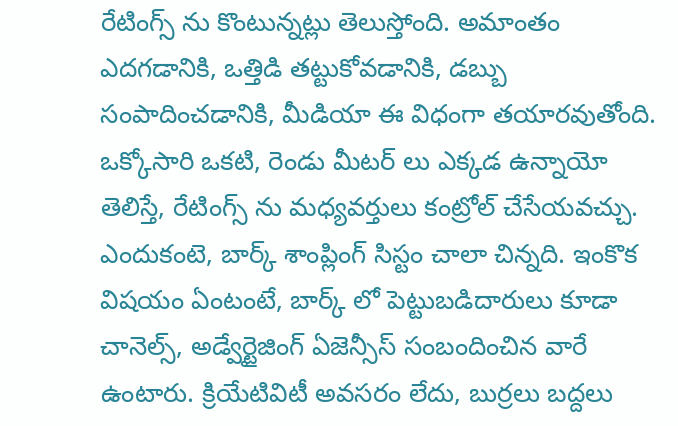రేటింగ్స్ ను కొంటున్నట్లు తెలుస్తోంది. అమాంతం ఎదగడానికి, ఒత్తిడి తట్టుకోవడానికి, డబ్బు సంపాదించడానికి, మీడియా ఈ విధంగా తయారవుతోంది.
ఒక్కోసారి ఒకటి, రెండు మీటర్ లు ఎక్కడ ఉన్నాయో తెలిస్తే, రేటింగ్స్ ను మధ్యవర్తులు కంట్రోల్ చేసేయవచ్చు. ఎందుకంటె, బార్క్ శాంప్లింగ్ సిస్టం చాలా చిన్నది. ఇంకొక విషయం ఏంటంటే, బార్క్ లో పెట్టుబడిదారులు కూడా చానెల్స్, అడ్వేర్టైజింగ్ ఏజెన్సీస్ సంబందించిన వారే ఉంటారు. క్రియేటివిటీ అవసరం లేదు, బుర్రలు బద్దలు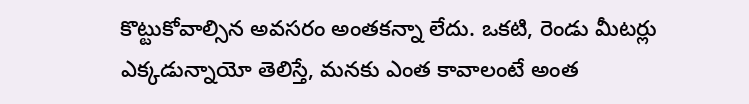కొట్టుకోవాల్సిన అవసరం అంతకన్నా లేదు. ఒకటి, రెండు మీటర్లు ఎక్కడున్నాయో తెలిస్తే, మనకు ఎంత కావాలంటే అంత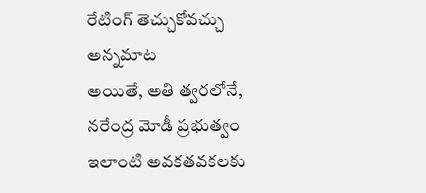రేటింగ్ తెచ్చుకోవచ్చు అన్నమాట
అయితే, అతి త్వరలోనే, నరేంద్ర మోడీ ప్రభుత్వం ఇలాంటి అవకతవకలకు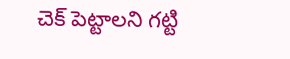చెక్ పెట్టాలని గట్టి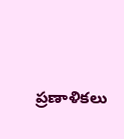ప్రణాళికలు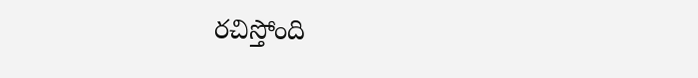రచిస్తోంది